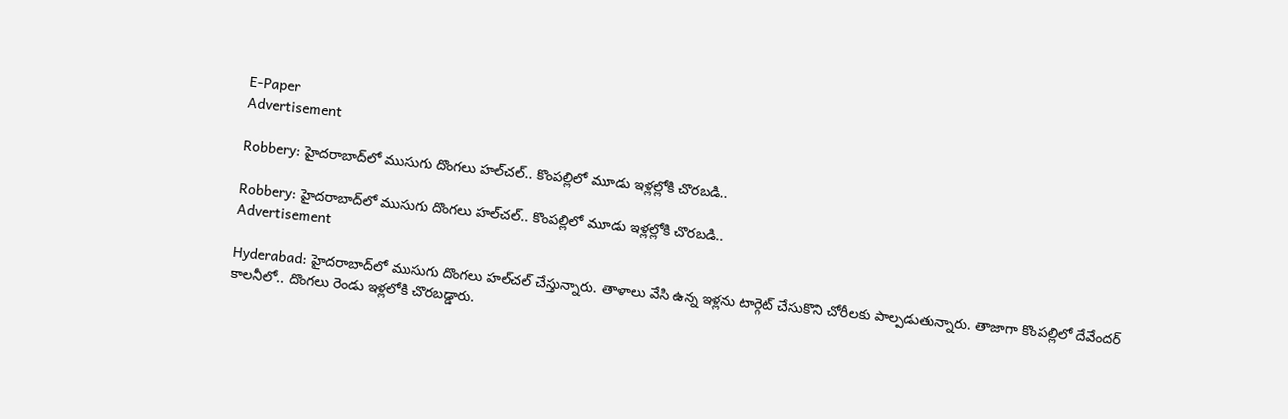E-Paper
Advertisement

Robbery: హైదరాబాద్‌లో ముసుగు దొంగలు హల్‌చల్.. కొంపల్లిలో మూడు ఇళ్లల్లోకి చొరబడి..

Robbery: హైదరాబాద్‌లో ముసుగు దొంగలు హల్‌చల్.. కొంపల్లిలో మూడు ఇళ్లల్లోకి చొరబడి..
Advertisement

Hyderabad: హైదరాబాద్‌లో ముసుగు దొంగలు హల్‌చల్ చేస్తున్నారు. తాళాలు వేసి ఉన్న ఇళ్లను టార్గెట్‌ చేసుకొని చోరీలకు పాల్పడుతున్నారు. తాజాగా కొంపల్లిలో దేవేందర్ కాలనీలో.. దొంగలు రెండు ఇళ్లలోకి చొరబడ్డారు.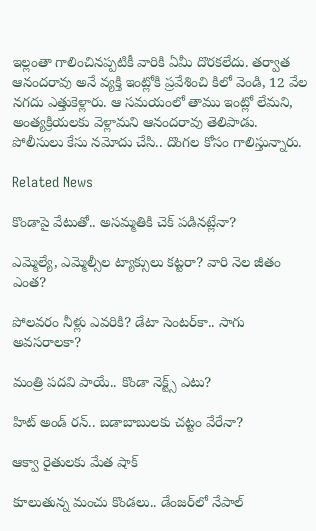ఇల్లంతా గాలించినప్పటికీ వారికి ఏమీ దొరకలేదు. తర్వాత ఆనందరావు అనే వ్యక్తి ఇంట్లోకి ప్రవేశించి కిలో వెండి, 12 వేల నగదు ఎత్తుకెళ్లారు. ఆ సమయంలో తాము ఇంట్లో లేమని, అంత్యక్రియలకు వెళ్లామని ఆనందరావు తెలిపాడు. పోలీసులు కేసు నమోదు చేసి.. దొంగల కోసం గాలిస్తున్నారు.

Related News

కొండాపై వేటుతో.. అసమ్మతికి చెక్ పడినట్లేనా?

ఎమ్మెల్యే, ఎమ్మెల్సీల ట్యాక్సులు కట్టరా? వారి నెల జీతం ఎంత?

పోలవరం నీళ్లు ఎవరికి? డేటా సెంటర్‌కా.. సాగు అవసరాలకా?

మంత్రి పదవి పాయే.. కొండా నెక్ట్స్ ఎటు?

హిట్ అండ్ రన్.. బడాబాబులకు చట్టం వేరేనా?

ఆక్వా రైతులకు మేత షాక్

కూలుతున్న మంచు కొండలు.. డేంజర్‌‌లో నేపాల్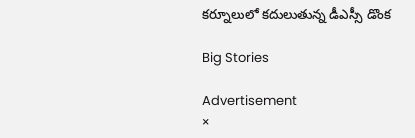కర్నూలులో కదులుతున్న డీఎస్సీ డొంక

Big Stories

Advertisement
×